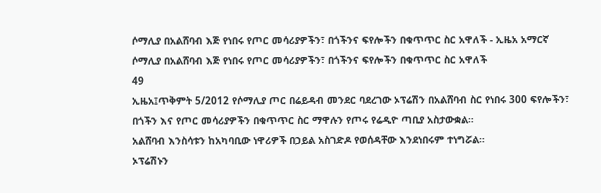ሶማሊያ በአልሸባብ እጅ የነበሩ የጦር መሳሪያዎችን፣ በጎችንና ፍየሎችን በቁጥጥር ስር አዋለች - ኢዜአ አማርኛ
ሶማሊያ በአልሸባብ እጅ የነበሩ የጦር መሳሪያዎችን፣ በጎችንና ፍየሎችን በቁጥጥር ስር አዋለች
49
ኢዜአ፤ጥቅምት 5/2012 የሶማሊያ ጦር በሬይዳብ መንደር ባደረገው ኦፕሬሽን በአልሸባብ ስር የነበሩ 300 ፍየሎችን፣ በጎችን እና የጦር መሳሪያዎችን በቁጥጥር ስር ማዋሉን የጦሩ የሬዲዮ ጣቢያ አስታውቋል።
አልሸባብ እንስሳቱን ከአካባቢው ነዋሪዎች በኃይል አስገድዶ የወሰዳቸው እንደነበሩም ተነግሯል።
ኦፕሬሽኑን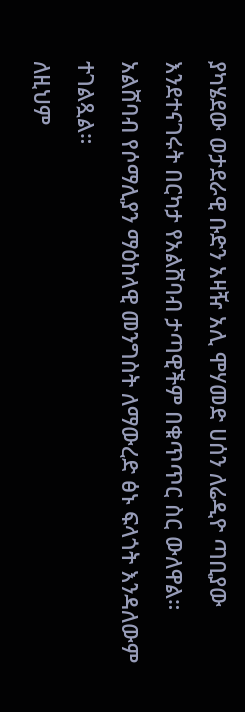ያካሄደው ወታደራዊ ቡድን አዛዥ አሊ ሞሃመድ ሀሰን ለሬዲዮ ጣቢያው እንደተናገሩት በርካታ የአልሸባብ ታጣዊችም በቁጥጥር ስር ውለዋል።
አልሸባብ የሶማሊያን ማዕከላዊ መንግስት ለማውረድ ፅኑ ፍላጎት እንዳለውም ተገልጿል።
ለዚህም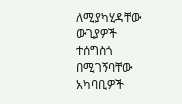ለሚያካሂዳቸው ውጊያዎች ተሰግስጎ በሚገኝባቸው አካባቢዎች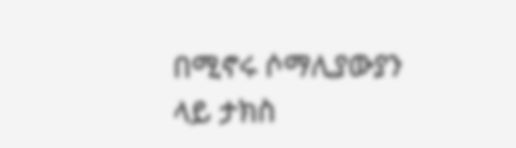በሚኖሩ ሶማሊያውያን ላይ ታክስ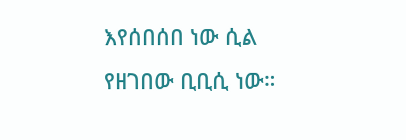እየሰበሰበ ነው ሲል የዘገበው ቢቢሲ ነው።